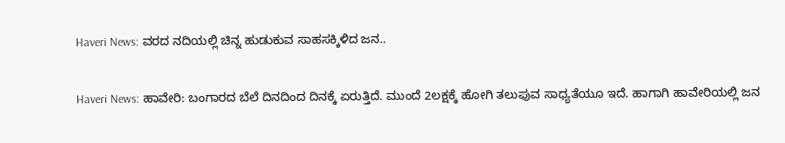Haveri News: ವರದ ನದಿಯಲ್ಲಿ ಚಿನ್ನ ಹುಡುಕುವ ಸಾಹಸಕ್ಕಿಳಿದ ಜನ..

Haveri News: ಹಾವೇರಿ: ಬಂಗಾರದ ಬೆಲೆ ದಿನದಿಂದ ದಿನಕ್ಕೆ ಏರುತ್ತಿದೆ. ಮುಂದೆ 2ಲಕ್ಷಕ್ಕೆ ಹೋಗಿ ತಲುಪುವ ಸಾಧ್ಯತೆಯೂ ಇದೆ. ಹಾಗಾಗಿ ಹಾವೇರಿಯಲ್ಲಿ ಜನ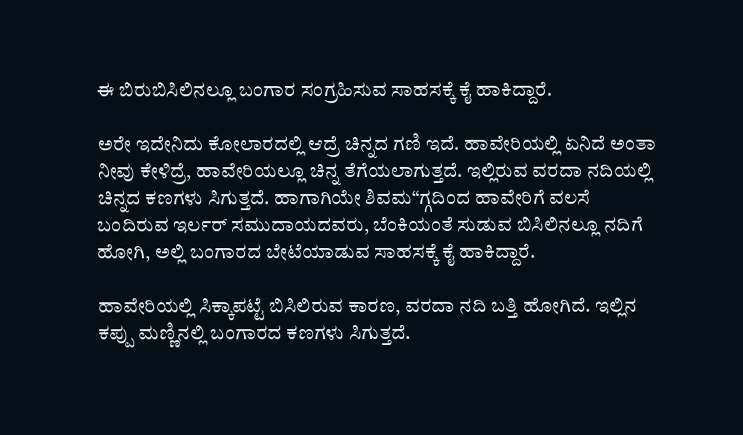ಈ ಬಿರುಬಿಸಿಲಿನಲ್ಲೂ ಬಂಗಾರ ಸಂಗ್ರಹಿಸುವ ಸಾಹಸಕ್ಕೆ ಕೈ ಹಾಕಿದ್ದಾರೆ.

ಅರೇ ಇದೇನಿದು ಕೋಲಾರದಲ್ಲಿ ಆದ್ರೆ ಚಿನ್ನದ ಗಣಿ ಇದೆ. ಹಾವೇರಿಯಲ್ಲಿ ಏನಿದೆ ಅಂತಾ ನೀವು ಕೇಳಿದ್ರೆ, ಹಾವೇರಿಯಲ್ಲೂ ಚಿನ್ನ ತೆಗೆಯಲಾಗುತ್ತದೆ. ಇಲ್ಲಿರುವ ವರದಾ ನದಿಯಲ್ಲಿ ಚಿನ್ನದ ಕಣಗಳು ಸಿಗುತ್ತದೆ. ಹಾಗಾಗಿಯೇ ಶಿವಮ“ಗ್ಗದಿಂದ ಹಾವೇರಿಗೆ ವಲಸೆ ಬಂದಿರುವ ಇರ್ಲರ್ ಸಮುದಾಯದವರು, ಬೆಂಕಿಯಂತೆ ಸುಡುವ ಬಿಸಿಲಿನಲ್ಲೂ ನದಿಗೆ ಹೋಗಿ, ಅಲ್ಲಿ ಬಂಗಾರದ ಬೇಟೆಯಾಡುವ ಸಾಹಸಕ್ಕೆ ಕೈ ಹಾಕಿದ್ದಾರೆ.

ಹಾವೇರಿಯಲ್ಲಿ ಸಿಕ್ಕಾಪಟ್ಟೆ ಬಿಸಿಲಿರುವ ಕಾರಣ, ವರದಾ ನದಿ ಬತ್ತಿ ಹೋಗಿದೆ. ಇಲ್ಲಿನ ಕಪ್ಪು ಮಣ್ಣಿನಲ್ಲಿ ಬಂಗಾರದ ಕಣಗಳು ಸಿಗುತ್ತದೆ.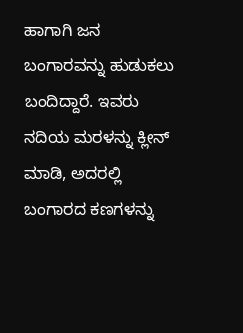ಹಾಗಾಗಿ ಜನ ಬಂಗಾರವನ್ನು ಹುಡುಕಲು ಬಂದಿದ್ದಾರೆ. ಇವರು ನದಿಯ ಮರಳನ್ನು ಕ್ಲೀನ್ ಮಾಡಿ, ಅದರಲ್ಲಿ ಬಂಗಾರದ ಕಣಗಳನ್ನು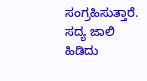ಸಂಗ್ರಹಿಸುತ್ತಾರೆ. ಸದ್ಯ ಜಾಲಿ ಹಿಡಿದು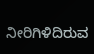ನೀರಿಗಿಳಿದಿರುವ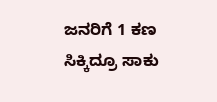ಜನರಿಗೆ 1 ಕಣ ಸಿಕ್ಕಿದ್ರೂ ಸಾಕು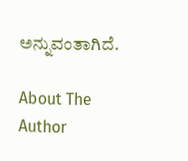ಅನ್ನುವಂತಾಗಿದೆ.

About The Author